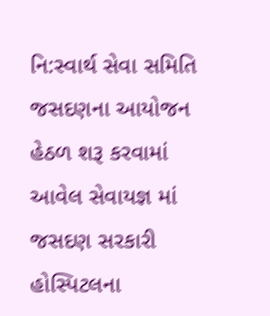નિ:સ્વાર્થ સેવા સમિતિ જસદણના આયોજન હેઠળ શરૂ કરવામાં આવેલ સેવાયજ્ઞ માં જસદણ સરકારી હોસ્પિટલના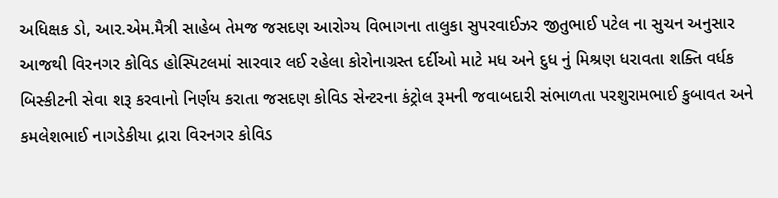અધિક્ષક ડો, આર.એમ.મૈત્રી સાહેબ તેમજ જસદણ આરોગ્ય વિભાગના તાલુકા સુપરવાઈઝર જીતુભાઈ પટેલ ના સુચન અનુસાર આજથી વિરનગર કોવિડ હોસ્પિટલમાં સારવાર લઈ રહેલા કોરોનાગ્રસ્ત દર્દીઓ માટે મધ અને દુધ નું મિશ્રણ ધરાવતા શક્તિ વર્ધક બિસ્કીટની સેવા શરૂ કરવાનો નિર્ણય કરાતા જસદણ કોવિડ સેન્ટરના કંટ્રોલ રૂમની જવાબદારી સંભાળતા પરશુરામભાઈ કુબાવત અને કમલેશભાઈ નાગડેકીયા દ્રારા વિરનગર કોવિડ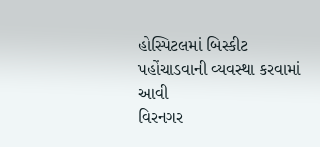હોસ્પિટલમાં બિસ્કીટ પહોંચાડવાની વ્યવસ્થા કરવામાં આવી
વિરનગર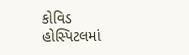કોવિડ હોસ્પિટલમાં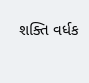શક્તિ વર્ધક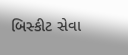બિસ્કીટ સેવા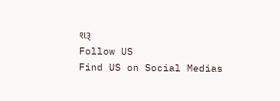શરૂ
Follow US
Find US on Social Medias